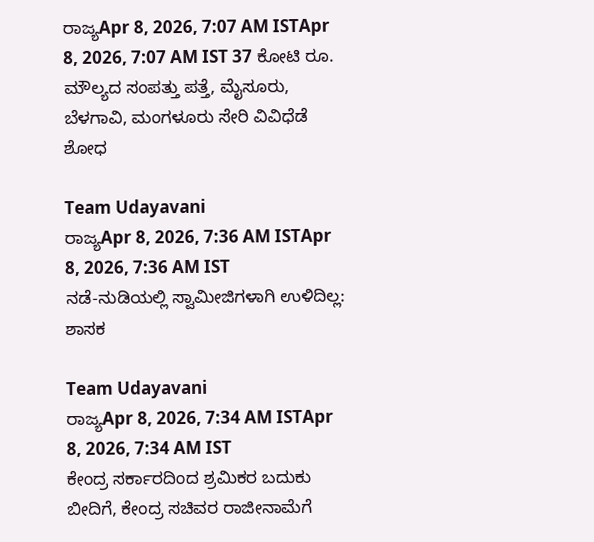ರಾಜ್ಯApr 8, 2026, 7:07 AM ISTApr 8, 2026, 7:07 AM IST 37 ಕೋಟಿ ರೂ. ಮೌಲ್ಯದ ಸಂಪತ್ತು ಪತ್ತೆ, ಮೈಸೂರು, ಬೆಳಗಾವಿ, ಮಂಗಳೂರು ಸೇರಿ ವಿವಿಧೆಡೆ ಶೋಧ

Team Udayavani
ರಾಜ್ಯApr 8, 2026, 7:36 AM ISTApr 8, 2026, 7:36 AM IST
ನಡೆ-ನುಡಿಯಲ್ಲಿ ಸ್ವಾಮೀಜಿಗಳಾಗಿ ಉಳಿದಿಲ್ಲ: ಶಾಸಕ

Team Udayavani
ರಾಜ್ಯApr 8, 2026, 7:34 AM ISTApr 8, 2026, 7:34 AM IST
ಕೇಂದ್ರ ಸರ್ಕಾರದಿಂದ ಶ್ರಮಿಕರ ಬದುಕು ಬೀದಿಗೆ, ಕೇಂದ್ರ ಸಚಿವರ ರಾಜೀನಾಮೆಗೆ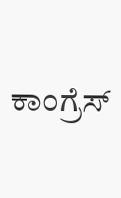ಕಾಂಗ್ರೆಸ್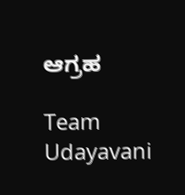ಆಗ್ರಹ

Team Udayavani